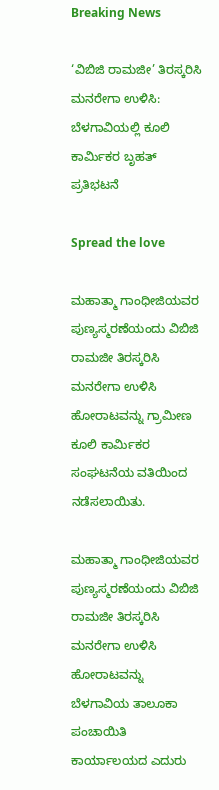Breaking News

‘ವಿಬಿಜಿ ರಾಮಜೀ’ ತಿರಸ್ಕರಿಸಿ ಮನರೇಗಾ ಉಳಿಸಿ: ಬೆಳಗಾವಿಯಲ್ಲಿ ಕೂಲಿ ಕಾರ್ಮಿಕರ ಬೃಹತ್ ಪ್ರತಿಭಟನೆ

Spread the love

ಮಹಾತ್ಮಾ ಗಾಂಧೀಜಿಯವರ ಪುಣ್ಯಸ್ಮರಣೆಯಂದು ವಿಬಿಜಿ ರಾಮಜೀ ತಿರಸ್ಕರಿಸಿ ಮನರೇಗಾ ಉಳಿಸಿ ಹೋರಾಟವನ್ನು ಗ್ರಾಮೀಣ ಕೂಲಿ ಕಾರ್ಮಿಕರ ಸಂಘಟನೆಯ ವತಿಯಿಂದ ನಡೆಸಲಾಯಿತು.

ಮಹಾತ್ಮಾ ಗಾಂಧೀಜಿಯವರ ಪುಣ್ಯಸ್ಮರಣೆಯಂದು ವಿಬಿಜಿ ರಾಮಜೀ ತಿರಸ್ಕರಿಸಿ ಮನರೇಗಾ ಉಳಿಸಿ ಹೋರಾಟವನ್ನು ಬೆಳಗಾವಿಯ ತಾಲೂಕಾ ಪಂಚಾಯಿತಿ ಕಾರ್ಯಾಲಯದ ಎದುರು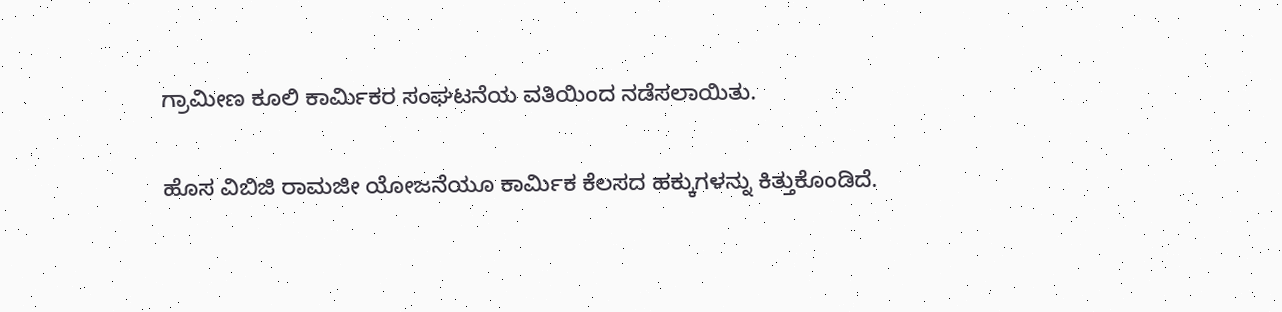ಗ್ರಾಮೀಣ ಕೂಲಿ ಕಾರ್ಮಿಕರ ಸಂಘಟನೆಯ ವತಿಯಿಂದ ನಡೆಸಲಾಯಿತು.

ಹೊಸ ವಿಬಿಜಿ ರಾಮಜೀ ಯೋಜನೆಯೂ ಕಾರ್ಮಿಕ ಕೆಲಸದ ಹಕ್ಕುಗಳನ್ನು ಕಿತ್ತುಕೊಂಡಿದೆ.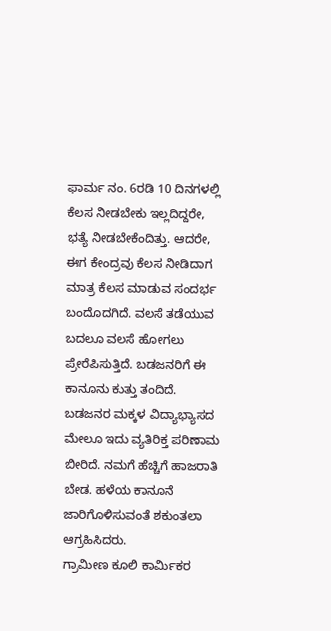ಫಾರ್ಮ ನಂ. 6ರಡಿ 10 ದಿನಗಳಲ್ಲಿ ಕೆಲಸ ನೀಡಬೇಕು ಇಲ್ಲದಿದ್ದರೇ, ಭತ್ಯೆ ನೀಡಬೇಕೆಂದಿತ್ತು. ಆದರೇ, ಈಗ ಕೇಂದ್ರವು ಕೆಲಸ ನೀಡಿದಾಗ ಮಾತ್ರ ಕೆಲಸ ಮಾಡುವ ಸಂದರ್ಭ ಬಂದೊದಗಿದೆ. ವಲಸೆ ತಡೆಯುವ ಬದಲೂ ವಲಸೆ ಹೋಗಲು ಪ್ರೇರೆಪಿಸುತ್ತಿದೆ. ಬಡಜನರಿಗೆ ಈ ಕಾನೂನು ಕುತ್ತು ತಂದಿದೆ. ಬಡಜನರ ಮಕ್ಕಳ ವಿದ್ಯಾಭ್ಯಾಸದ ಮೇಲೂ ಇದು ವ್ಯತಿರಿಕ್ತ ಪರಿಣಾಮ ಬೀರಿದೆ. ನಮಗೆ ಹೆಚ್ಚಿಗೆ ಹಾಜರಾತಿ ಬೇಡ. ಹಳೆಯ ಕಾನೂನೆ ಜಾರಿಗೊಳಿಸುವಂತೆ ಶಕುಂತಲಾ ಆಗ್ರಹಿಸಿದರು.
ಗ್ರಾಮೀಣ ಕೂಲಿ ಕಾರ್ಮಿಕರ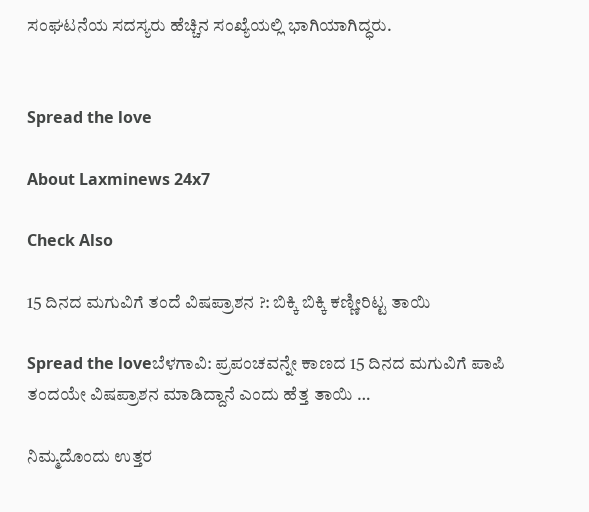ಸಂಘಟನೆಯ ಸದಸ್ಯರು ಹೆಚ್ಚಿನ ಸಂಖ್ಯೆಯಲ್ಲಿ ಭಾಗಿಯಾಗಿದ್ಧರು.


Spread the love

About Laxminews 24x7

Check Also

15 ದಿನದ ಮಗುವಿಗೆ ತಂದೆ ವಿಷಪ್ರಾಶನ ?: ಬಿಕ್ಕಿ ಬಿಕ್ಕಿ ಕಣ್ಣೀರಿಟ್ಟ ತಾಯಿ

Spread the loveಬೆಳಗಾವಿ: ಪ್ರಪಂಚವನ್ನೇ ಕಾಣದ 15 ದಿನದ ಮಗುವಿಗೆ ಪಾಪಿ ತಂದಯೇ ವಿಷಪ್ರಾಶನ ಮಾಡಿದ್ದಾನೆ ಎಂದು ಹೆತ್ತ ತಾಯಿ …

ನಿಮ್ಮದೊಂದು ಉತ್ತರ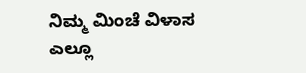ನಿಮ್ಮ ಮಿಂಚೆ ವಿಳಾಸ ಎಲ್ಲೂ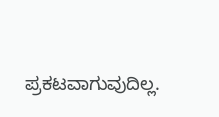ಪ್ರಕಟವಾಗುವುದಿಲ್ಲ.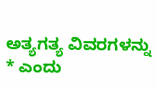ಅತ್ಯಗತ್ಯ ವಿವರಗಳನ್ನು * ಎಂದು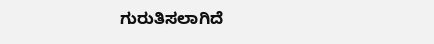ಗುರುತಿಸಲಾಗಿದೆ